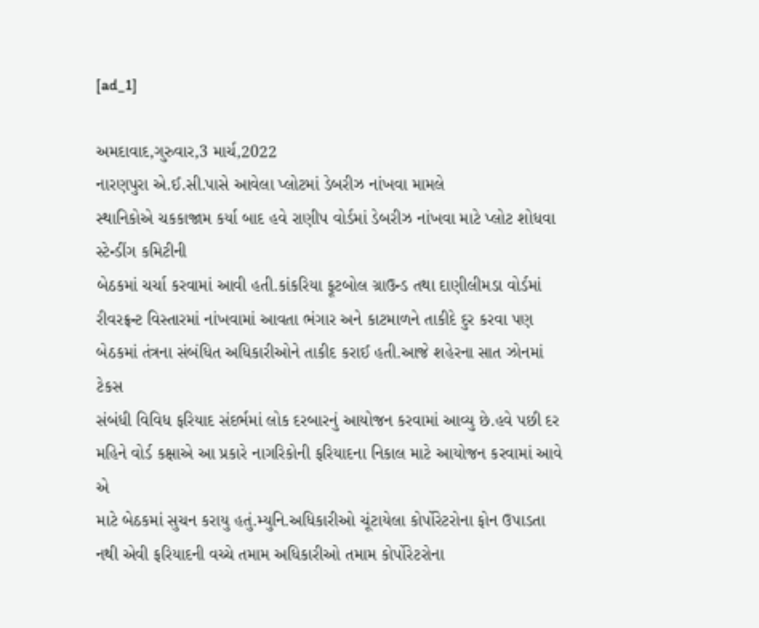[ad_1]

અમદાવાદ,ગુરુવાર,3 માર્ચ,2022
નારણપુરા એ.ઈ.સી.પાસે આવેલા પ્લોટમાં ડેબરીઝ નાંખવા મામલે
સ્થાનિકોએ ચકકાજામ કર્યા બાદ હવે રાણીપ વોર્ડમાં ડેબરીઝ નાંખવા માટે પ્લોટ શોધવા સ્ટેન્ડીંગ કમિટીની
બેઠકમાં ચર્ચા કરવામાં આવી હતી.કાંકરિયા ફૂટબોલ ગ્રાઉન્ડ તથા દાણીલીમડા વોર્ડમાં
રીવરફ્રન્ટ વિસ્તારમાં નાંખવામાં આવતા ભંગાર અને કાટમાળને તાકીદે દુર કરવા પણ
બેઠકમાં તંત્રના સંબંધિત અધિકારીઓને તાકીદ કરાઈ હતી.આજે શહેરના સાત ઝોનમાં ટેકસ
સંબંધી વિવિધ ફરિયાદ સંદર્ભમાં લોક દરબારનું આયોજન કરવામાં આવ્યુ છે.હવે પછી દર
મહિને વોર્ડ કક્ષાએ આ પ્રકારે નાગરિકોની ફરિયાદના નિકાલ માટે આયોજન કરવામાં આવે એ
માટે બેઠકમાં સુચન કરાયુ હતું.મ્યુનિ.અધિકારીઓ ચૂંટાયેલા કોર્પોરેટરોના ફોન ઉપાડતા
નથી એવી ફરિયાદની વચ્ચે તમામ અધિકારીઓ તમામ કોર્પોરેટરોના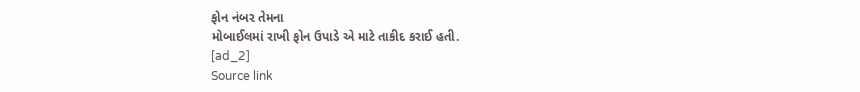ફોન નંબર તેમના
મોબાઈલમાં રાખી ફોન ઉપાડે એ માટે તાકીદ કરાઈ હતી.
[ad_2]
Source link